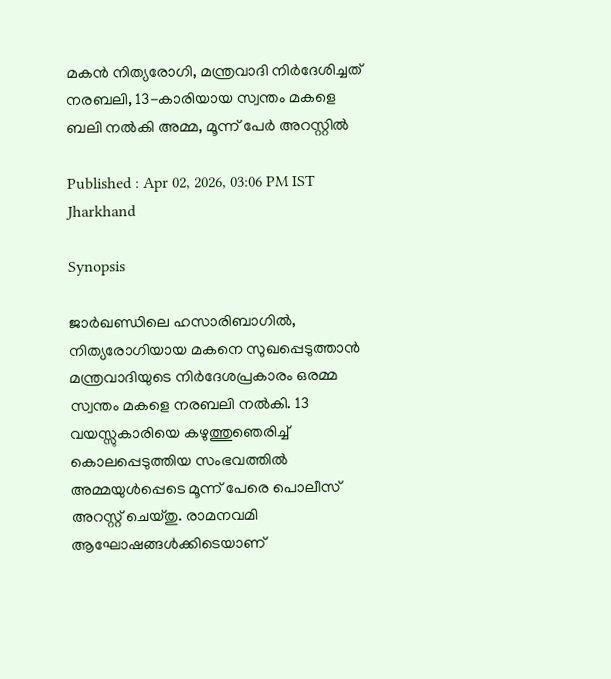മകൻ നിത്യരോഗി, മന്ത്രവാദി നിർദേശിച്ചത് നരബലി, 13-കാരിയായ സ്വന്തം മകളെ ബലി നൽകി അമ്മ, മൂന്ന് പേർ അറസ്റ്റിൽ

Published : Apr 02, 2026, 03:06 PM IST
Jharkhand

Synopsis

ജാർഖണ്ഡിലെ ഹസാരിബാഗിൽ, നിത്യരോഗിയായ മകനെ സുഖപ്പെടുത്താൻ മന്ത്രവാദിയുടെ നിർദേശപ്രകാരം ഒരമ്മ സ്വന്തം മകളെ നരബലി നൽകി. 13 വയസ്സുകാരിയെ കഴുത്തുഞെരിച്ച് കൊലപ്പെടുത്തിയ സംഭവത്തിൽ അമ്മയുൾപ്പെടെ മൂന്ന് പേരെ പൊലീസ് അറസ്റ്റ് ചെയ്തു. രാമനവമി ആഘോഷങ്ങൾക്കിടെയാണ്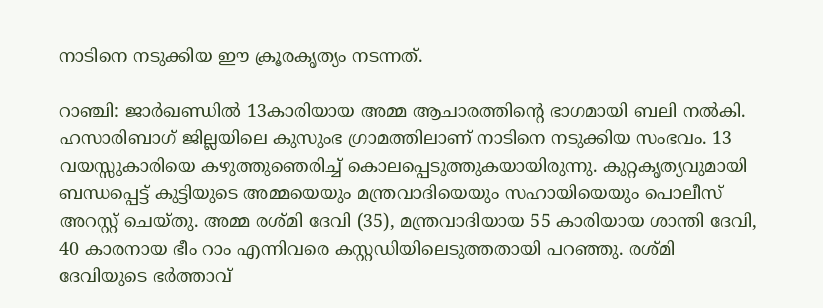നാടിനെ നടുക്കിയ ഈ ക്രൂരകൃത്യം നടന്നത്.

റാഞ്ചി: ജാർഖണ്ഡിൽ 13കാരിയായ അമ്മ ആചാരത്തിന്റെ ഭാഗമായി ബലി നൽകി. ഹസാരിബാഗ് ജില്ലയിലെ കുസുംഭ ഗ്രാമത്തിലാണ് നാടിനെ നടുക്കിയ സംഭവം. 13 വയസ്സുകാരിയെ കഴുത്തുഞെരിച്ച് കൊലപ്പെടുത്തുകയായിരുന്നു. കുറ്റകൃത്യവുമായി ബന്ധപ്പെട്ട് കുട്ടിയുടെ അമ്മയെയും മന്ത്രവാദിയെയും സഹായിയെയും പൊലീസ് അറസ്റ്റ് ചെയ്തു. അമ്മ രശ്മി ദേവി (35), മന്ത്രവാദിയായ 55 കാരിയായ ശാന്തി ദേവി, 40 കാരനായ ഭീം റാം എന്നിവരെ കസ്റ്റഡിയിലെടുത്തതായി പറഞ്ഞു. രശ്മി ദേവിയുടെ ഭർത്താവ്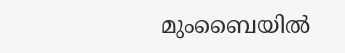മുംബൈയിൽ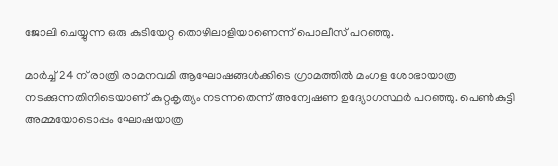ജോലി ചെയ്യുന്ന ഒരു കുടിയേറ്റ തൊഴിലാളിയാണെന്ന് പൊലീസ് പറഞ്ഞു.

മാർച്ച് 24 ന് രാത്രി രാമനവമി ആഘോഷങ്ങൾക്കിടെ ഗ്രാമത്തിൽ മംഗള ശോഭായാത്ര നടക്കുന്നതിനിടെയാണ് കുറ്റകൃത്യം നടന്നതെന്ന് അന്വേഷണ ഉദ്യോഗസ്ഥർ പറഞ്ഞു. പെൺകുട്ടി അമ്മയോടൊപ്പം ഘോഷയാത്ര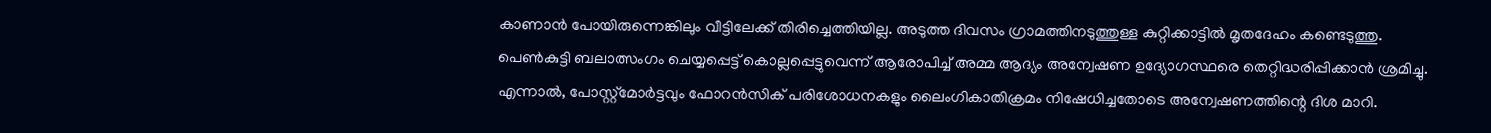കാണാൻ പോയിരുന്നെങ്കിലും വീട്ടിലേക്ക് തിരിച്ചെത്തിയില്ല. അടുത്ത ദിവസം ഗ്രാമത്തിനടുത്തുള്ള കുറ്റിക്കാട്ടിൽ മൃതദേഹം കണ്ടെടുത്തു. പെൺകുട്ടി ബലാത്സംഗം ചെയ്യപ്പെട്ട് കൊല്ലപ്പെട്ടുവെന്ന് ആരോപിച്ച് അമ്മ ആദ്യം അന്വേഷണ ഉദ്യോഗസ്ഥരെ തെറ്റിദ്ധരിപ്പിക്കാൻ ശ്രമിച്ചു. എന്നാൽ, പോസ്റ്റ്‌മോർട്ടവും ഫോറൻസിക് പരിശോധനകളും ലൈംഗികാതിക്രമം നിഷേധിച്ചതോടെ അന്വേഷണത്തിന്റെ ദിശ മാറി.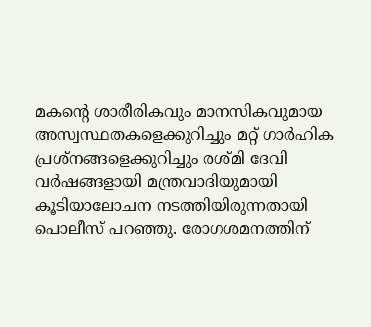മകന്റെ ശാരീരികവും മാനസികവുമായ അസ്വസ്ഥതകളെക്കുറിച്ചും മറ്റ് ഗാർഹിക പ്രശ്‌നങ്ങളെക്കുറിച്ചും രശ്മി ദേവി വർഷങ്ങളായി മന്ത്രവാദിയുമായി കൂടിയാലോചന നടത്തിയിരുന്നതായി പൊലീസ് പറഞ്ഞു. രോഗശമനത്തിന്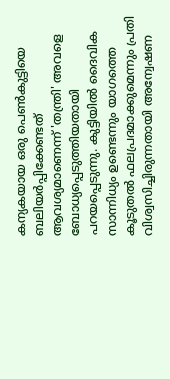കന്യകയായ ഒരു പെൺകുട്ടിയെ ബലിയർപ്പിക്കേണ്ടത് ആവശ്യമാണെന്ന് 'തന്ത്രി' അവളെ ബോധ്യപ്പെടുത്തിയതായി പറയപ്പെടുന്നു. കുട്ടിയിൽ ദൈവിക സാന്നിധ്യം ഉണ്ടെന്നും യാഗത്തെ കൂടുതൽ ഫലപ്രദമാക്കുമെന്നും പ്രതി വിശ്വസിച്ചിരുന്നതായി അന്വേഷണ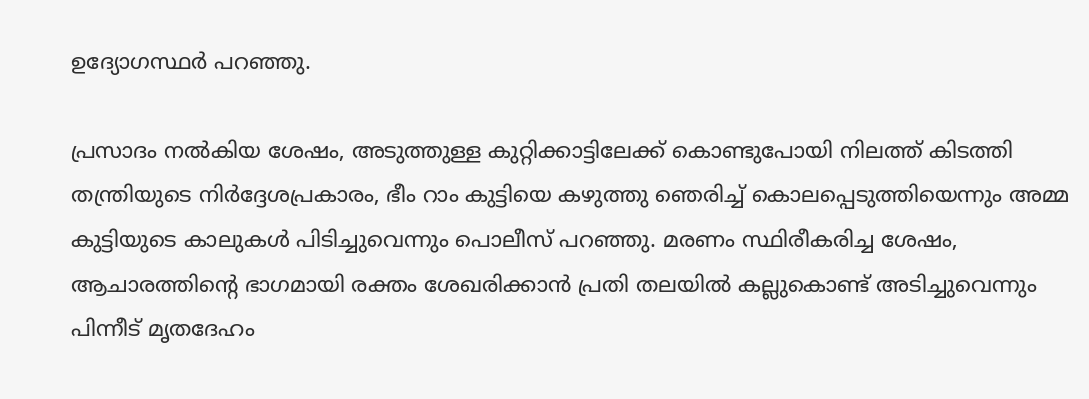ഉദ്യോഗസ്ഥർ പറഞ്ഞു.

പ്രസാദം നൽകിയ ശേഷം, അടുത്തുള്ള കുറ്റിക്കാട്ടിലേക്ക് കൊണ്ടുപോയി നിലത്ത് കിടത്തി തന്ത്രിയുടെ നിർദ്ദേശപ്രകാരം, ഭീം റാം കുട്ടിയെ കഴുത്തു ഞെരിച്ച് കൊലപ്പെടുത്തിയെന്നും അമ്മ കുട്ടിയുടെ കാലുകൾ പിടിച്ചുവെന്നും പൊലീസ് പറഞ്ഞു. മരണം സ്ഥിരീകരിച്ച ശേഷം, ആചാരത്തിന്റെ ഭാഗമായി രക്തം ശേഖരിക്കാൻ പ്രതി തലയിൽ കല്ലുകൊണ്ട് അടിച്ചുവെന്നും പിന്നീട് മൃതദേഹം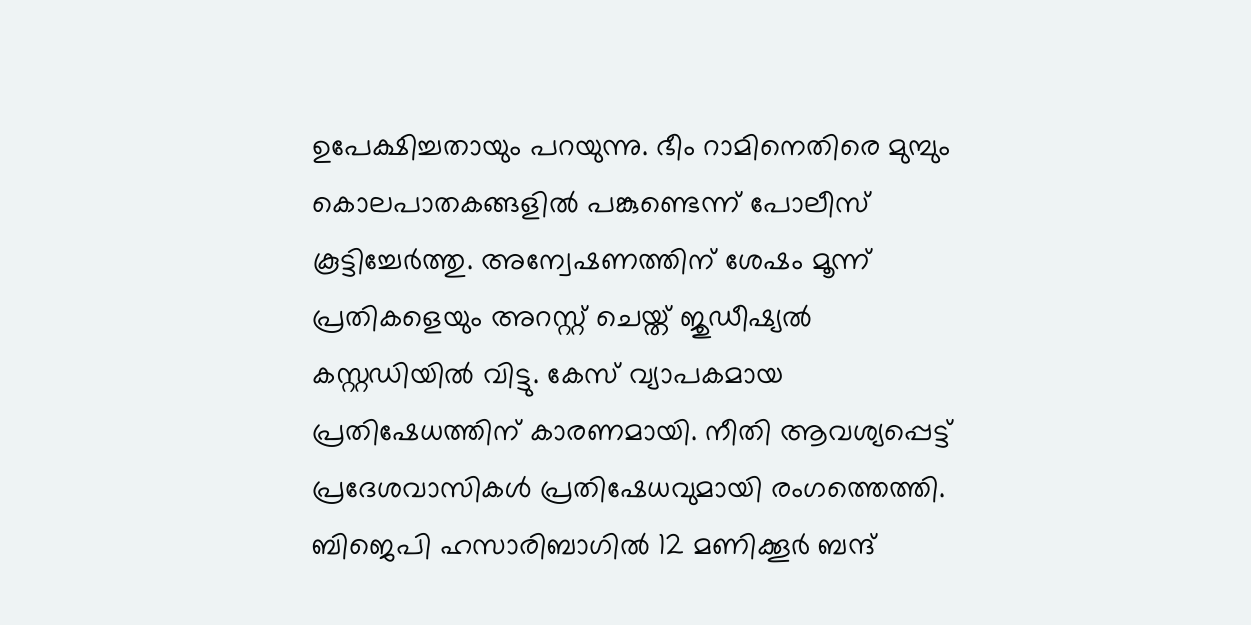ഉപേക്ഷിച്ചതായും പറയുന്നു. ഭീം റാമിനെതിരെ മുമ്പും കൊലപാതകങ്ങളിൽ പങ്കുണ്ടെന്ന് പോലീസ് കൂട്ടിച്ചേർത്തു. അന്വേഷണത്തിന് ശേഷം മൂന്ന് പ്രതികളെയും അറസ്റ്റ് ചെയ്ത് ജുഡീഷ്യൽ കസ്റ്റഡിയിൽ വിട്ടു. കേസ് വ്യാപകമായ പ്രതിഷേധത്തിന് കാരണമായി. നീതി ആവശ്യപ്പെട്ട് പ്രദേശവാസികൾ പ്രതിഷേധവുമായി രംഗത്തെത്തി. ബിജെപി ഹസാരിബാഗിൽ 12 മണിക്കൂർ ബന്ദ്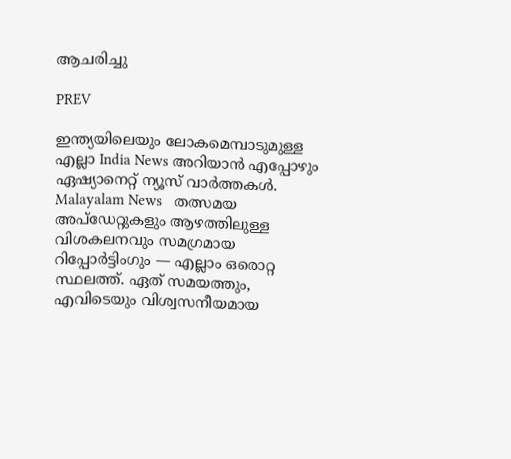ആചരിച്ചു

PREV

ഇന്ത്യയിലെയും ലോകമെമ്പാടുമുള്ള എല്ലാ India News അറിയാൻ എപ്പോഴും ഏഷ്യാനെറ്റ് ന്യൂസ് വാർത്തകൾ. Malayalam News   തത്സമയ അപ്‌ഡേറ്റുകളും ആഴത്തിലുള്ള വിശകലനവും സമഗ്രമായ റിപ്പോർട്ടിംഗും — എല്ലാം ഒരൊറ്റ സ്ഥലത്ത്. ഏത് സമയത്തും, എവിടെയും വിശ്വസനീയമായ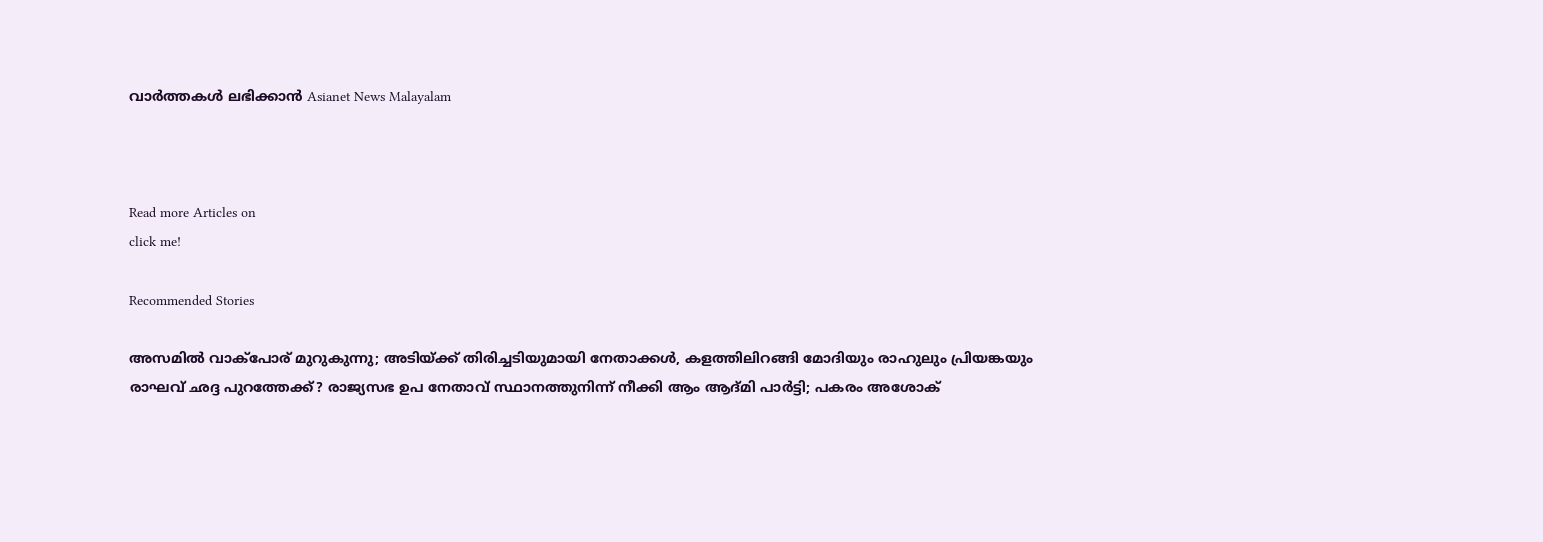വാർത്തകൾ ലഭിക്കാൻ Asianet News Malayalam



Read more Articles on
click me!

Recommended Stories

അസമിൽ വാക്പോര് മുറുകുന്നു; അടിയ്ക്ക് തിരിച്ചടിയുമായി നേതാക്കൾ, കളത്തിലിറങ്ങി മോദിയും രാഹുലും പ്രിയങ്കയും
രാഘവ് ഛദ്ദ പുറത്തേക്ക്? രാജ്യസഭ ഉപ നേതാവ് സ്ഥാനത്തുനിന്ന് നീക്കി ആം ആദ്മി പാർട്ടി; പകരം അശോക്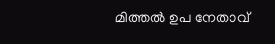മിത്തൽ ഉപ നേതാവ്